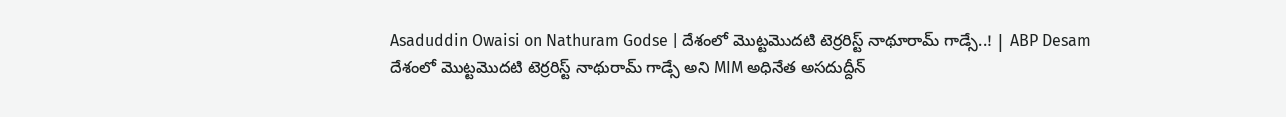Asaduddin Owaisi on Nathuram Godse | దేశంలో మెుట్టమెుదటి టెర్రరిస్ట్ నాథూరామ్ గాడ్సే..! | ABP Desam
దేశంలో మెుట్టమెుదటి టెర్రరిస్ట్ నాథురామ్ గాడ్సే అని MIM అధినేత అసదుద్దీన్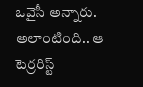ఒవైసీ అన్నారు. అలాంటింది.. ఆ టెర్రరిస్ట్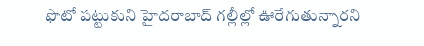ఫొటో పట్టుకుని హైదరాబాద్ గల్లీల్లో ఊరేగుతున్నారని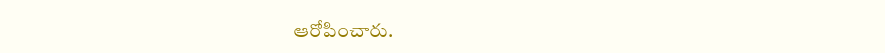ఆరోపించారు.